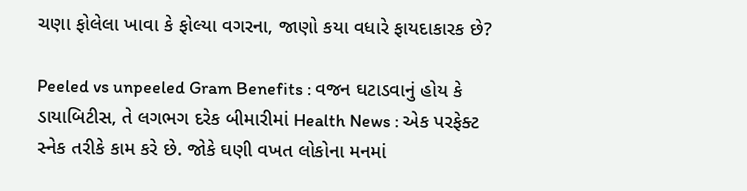ચણા ફોલેલા ખાવા કે ફોલ્યા વગરના, જાણો કયા વધારે ફાયદાકારક છે?

Peeled vs unpeeled Gram Benefits : વજન ઘટાડવાનું હોય કે ડાયાબિટીસ, તે લગભગ દરેક બીમારીમાં Health News : એક પરફેક્ટ સ્નેક તરીકે કામ કરે છે. જોકે ઘણી વખત લોકોના મનમાં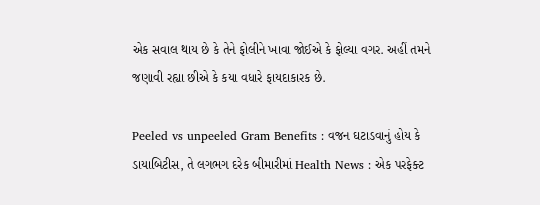એક સવાલ થાય છે કે તેને ફોલીને ખાવા જોઈએ કે ફોલ્યા વગર. અહીં તમને જણાવી રહ્યા છીએ કે કયા વધારે ફાયદાકારક છે.

Peeled vs unpeeled Gram Benefits : વજન ઘટાડવાનું હોય કે ડાયાબિટીસ, તે લગભગ દરેક બીમારીમાં Health News : એક પરફેક્ટ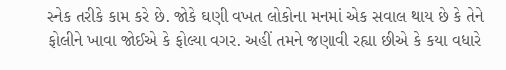સ્નેક તરીકે કામ કરે છે. જોકે ઘણી વખત લોકોના મનમાં એક સવાલ થાય છે કે તેને ફોલીને ખાવા જોઈએ કે ફોલ્યા વગર. અહીં તમને જણાવી રહ્યા છીએ કે કયા વધારે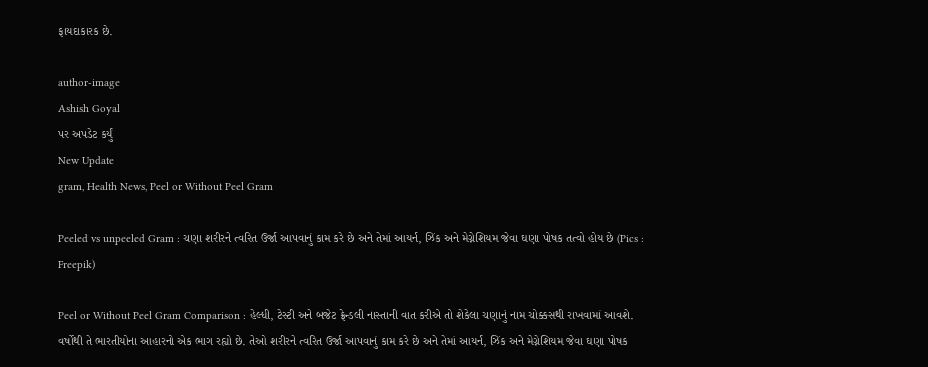ફાયદાકારક છે.

author-image
Ashish Goyal
પર અપડેટ કર્યું
New Update
gram, Health News, Peel or Without Peel Gram

Peeled vs unpeeled Gram : ચણા શરીરને ત્વરિત ઉર્જા આપવાનું કામ કરે છે અને તેમાં આયર્ન, ઝિંક અને મેગ્નેશિયમ જેવા ઘણા પોષક તત્વો હોય છે (Pics : Freepik)

Peel or Without Peel Gram Comparison : હેલ્ધી, ટેસ્ટી અને બજેટ ફ્રેન્ડલી નાસ્તાની વાત કરીએ તો શેકેલા ચણાનું નામ ચોક્કસથી રાખવામાં આવશે. વર્ષોથી તે ભારતીયોના આહારનો એક ભાગ રહ્યો છે. તેઓ શરીરને ત્વરિત ઉર્જા આપવાનું કામ કરે છે અને તેમાં આયર્ન, ઝિંક અને મેગ્નેશિયમ જેવા ઘણા પોષક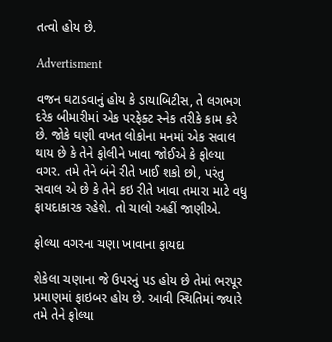તત્વો હોય છે.

Advertisment

વજન ઘટાડવાનું હોય કે ડાયાબિટીસ, તે લગભગ દરેક બીમારીમાં એક પરફેક્ટ સ્નેક તરીકે કામ કરે છે. જોકે ઘણી વખત લોકોના મનમાં એક સવાલ થાય છે કે તેને ફોલીને ખાવા જોઈએ કે ફોલ્યા વગર. તમે તેને બંને રીતે ખાઈ શકો છો, પરંતુ સવાલ એ છે કે તેને કઇ રીતે ખાવા તમારા માટે વધુ ફાયદાકારક રહેશે. તો ચાલો અહીં જાણીએ.

ફોલ્યા વગરના ચણા ખાવાના ફાયદા

શેકેલા ચણાના જે ઉપરનું પડ હોય છે તેમાં ભરપૂર પ્રમાણમાં ફાઇબર હોય છે. આવી સ્થિતિમાં જ્યારે તમે તેને ફોલ્યા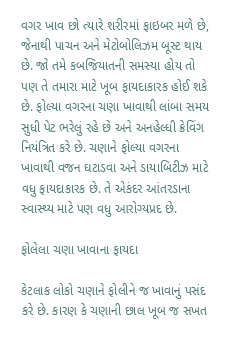વગર ખાવ છો ત્યારે શરીરમાં ફાઇબર મળે છે, જેનાથી પાચન અને મેટોબોલિઝમ બૂસ્ટ થાય છે. જો તમે કબજિયાતની સમસ્યા હોય તો પણ તે તમારા માટે ખૂબ ફાયદાકારક હોઈ શકે છે. ફોલ્યા વગરના ચણા ખાવાથી લાંબા સમય સુધી પેટ ભરેલું રહે છે અને અનહેલ્ધી ક્રેવિંગ નિયંત્રિત કરે છે. ચણાને ફોલ્યા વગરના ખાવાથી વજન ઘટાડવા અને ડાયાબિટીઝ માટે વધુ ફાયદાકારક છે. તે એકંદર આંતરડાના સ્વાસ્થ્ય માટે પણ વધુ આરોગ્યપ્રદ છે.

ફોલેલા ચણા ખાવાના ફાયદા

કેટલાક લોકો ચણાને ફોલીને જ ખાવાનું પસંદ કરે છે. કારણ કે ચણાની છાલ ખૂબ જ સખત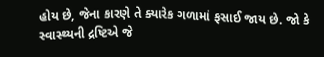હોય છે, જેના કારણે તે ક્યારેક ગળામાં ફસાઈ જાય છે. જો કે સ્વાસ્થ્યની દ્રષ્ટિએ જે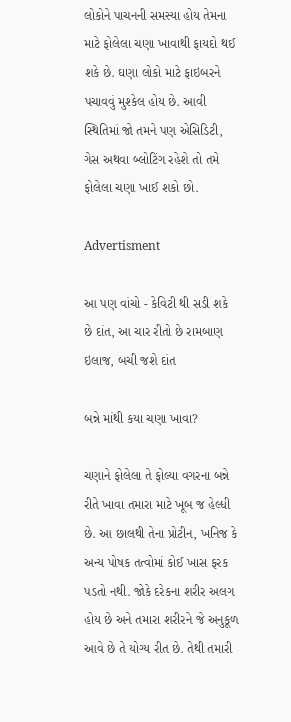લોકોને પાચનની સમસ્યા હોય તેમના માટે ફોલેલા ચણા ખાવાથી ફાયદો થઈ શકે છે. ઘણા લોકો માટે ફાઇબરને પચાવવું મુશ્કેલ હોય છે. આવી સ્થિતિમાં જો તમને પણ એસિડિટી, ગેસ અથવા બ્લોટિંગ રહેશે તો તમે ફોલેલા ચણા ખાઈ શકો છો.

Advertisment

આ પણ વાંચો - કેવિટી થી સડી શકે છે દાંત, આ ચાર રીતો છે રામબાણ ઇલાજ, બચી જશે દાંત

બન્ને માંથી કયા ચણા ખાવા?

ચણાને ફોલેલા તે ફોલ્યા વગરના બન્ને રીતે ખાવા તમારા માટે ખૂબ જ હેલ્ધી છે. આ છાલથી તેના પ્રોટીન, ખનિજ કે અન્ય પોષક તત્વોમાં કોઈ ખાસ ફરક પડતો નથી. જોકે દરેકના શરીર અલગ હોય છે અને તમારા શરીરને જે અનુકૂળ આવે છે તે યોગ્ય રીત છે. તેથી તમારી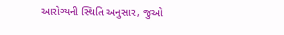આરોગ્યની સ્થિતિ અનુસાર, જુઓ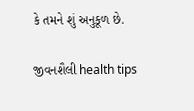કે તમને શું અનુકૂળ છે.

જીવનશૈલી health tips